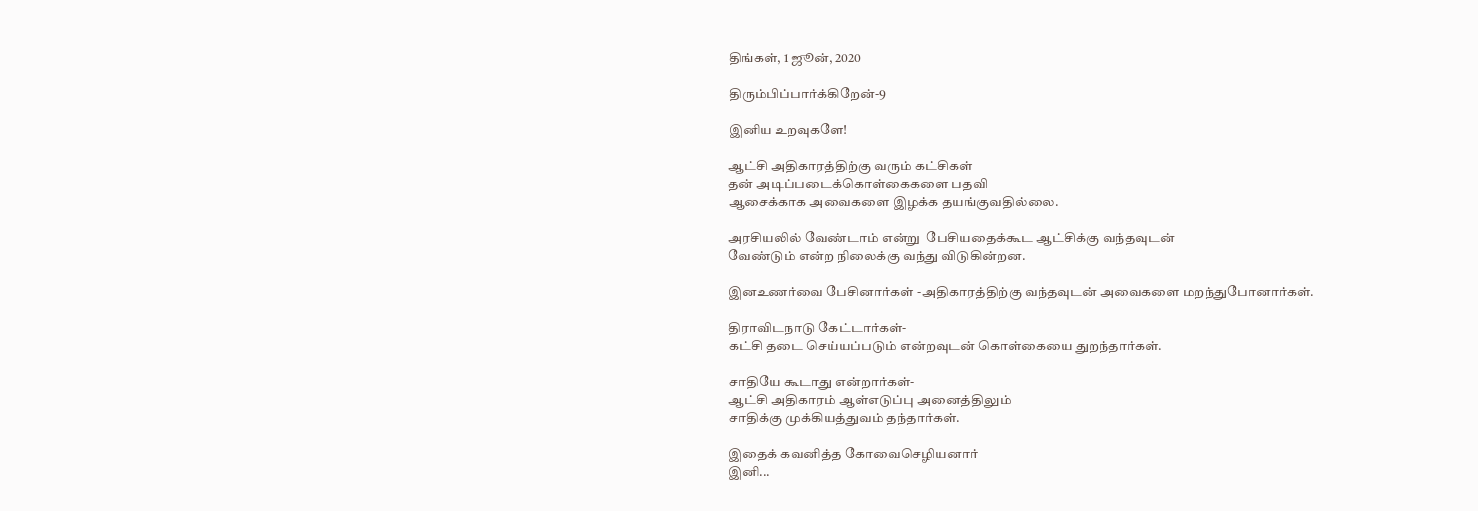திங்கள், 1 ஜூன், 2020

திரும்பிப்பார்க்கிறேன்-9

இனிய உறவுகளே!

ஆட்சி அதிகாரத்திற்கு வரும் கட்சிகள்
தன் அடிப்படைக்கொள்கைகளை பதவி
ஆசைக்காக அவைகளை இழக்க தயங்குவதில்லை.

அரசியலில் வேண்டாம் என்று  பேசியதைக்கூட ஆட்சிக்கு வந்தவுடன்
வேண்டும் என்ற நிலைக்கு வந்து விடுகின்றன.

இனஉணர்வை பேசினார்கள் -அதிகாரத்திற்கு வந்தவுடன் அவைகளை மறந்துபோனார்கள்.

திராவிடநாடு கேட்டார்கள்-
கட்சி தடை செய்யப்படும் என்றவுடன் கொள்கையை துறந்தார்கள்.

சாதியே கூடாது என்றார்கள்-
ஆட்சி அதிகாரம் ஆள்எடுப்பு அனைத்திலும்
சாதிக்கு முக்கியத்துவம் தந்தார்கள்.

இதைக் கவனித்த கோவைசெழியனார்
இனி...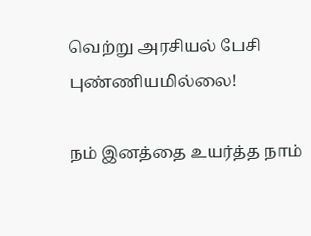வெற்று அரசியல் பேசி புண்ணியமில்லை!

நம் இனத்தை உயர்த்த நாம்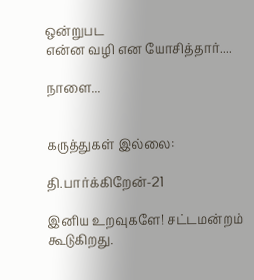ஒன்றுபட
என்ன வழி என யோசித்தார்....

நாளை...


கருத்துகள் இல்லை:

தி.பார்க்கிறேன்-21

இனிய உறவுகளே! சட்டமன்றம் கூடுகிறது.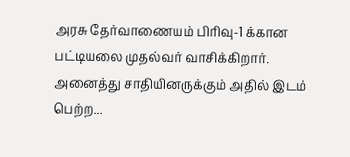அரசு தேர்வாணையம் பிரிவு-1 க்கான பட்டியலை முதல்வர் வாசிக்கிறார். அனைத்து சாதியினருக்கும் அதில் இடம் பெற்ற...